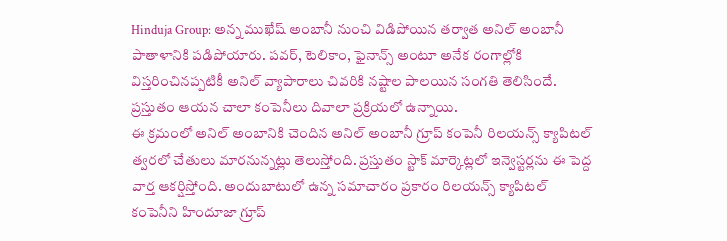Hinduja Group: అన్న ముఖేష్ అంబానీ నుంచి విడిపోయిన తర్వాత అనిల్ అంబానీ పాతాళానికి పడిపోయారు. పవర్, టెలికాం, ఫైనాన్స్ అంటూ అనేక రంగాల్లోకి విస్తరించినప్పటికీ అనిల్ వ్యాపారాలు చివరికి నష్టాల పాలయిన సంగతి తెలిసిందే. ప్రస్తుతం ఆయన చాలా కంపెనీలు దివాలా ప్రక్రియలో ఉన్నాయి.
ఈ క్రమంలో అనిల్ అంబానికి చెందిన అనిల్ అంబానీ గ్రూప్ కంపెనీ రిలయన్స్ క్యాపిటల్ త్వరలో చేతులు మారనున్నట్లు తెలుస్తోంది. ప్రస్తుతం స్టాక్ మార్కెట్లలో ఇన్వెస్టర్లను ఈ పెద్ద వార్త ఆకర్షిస్తోంది. అందుబాటులో ఉన్న సమాచారం ప్రకారం రిలయన్స్ క్యాపిటల్ కంపెనీని హిందూజా గ్రూప్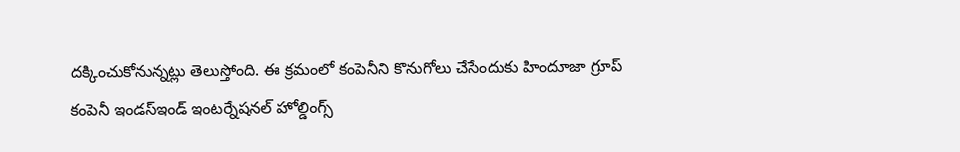దక్కించుకోనున్నట్లు తెలుస్తోంది. ఈ క్రమంలో కంపెనీని కొనుగోలు చేసేందుకు హిందూజా గ్రూప్ కంపెనీ ఇండస్ఇండ్ ఇంటర్నేషనల్ హోల్డింగ్స్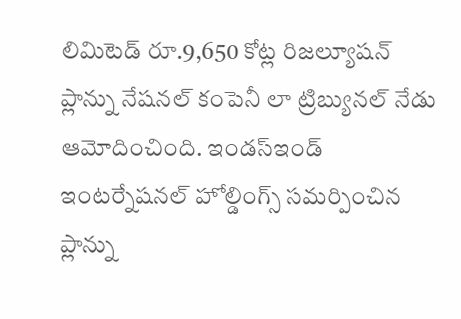లిమిటెడ్ రూ.9,650 కోట్ల రిజల్యూషన్ ప్లాన్ను నేషనల్ కంపెనీ లా ట్రిబ్యునల్ నేడు ఆమోదించింది. ఇండస్ఇండ్ ఇంటర్నేషనల్ హోల్డింగ్స్ సమర్పించిన ప్లాన్ను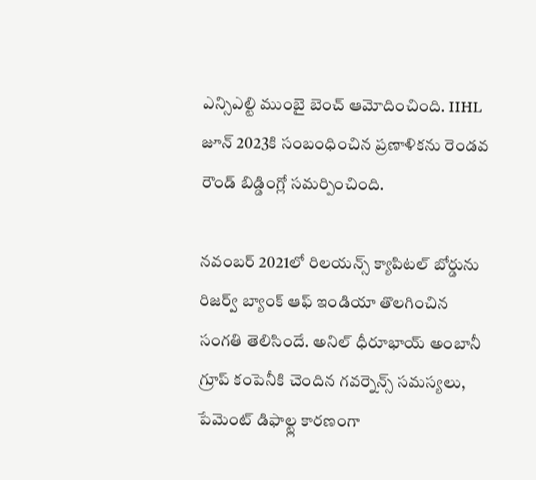ఎన్సిఎల్టి ముంబై బెంచ్ ఆమోదించింది. IIHL జూన్ 2023కి సంబంధించిన ప్రణాళికను రెండవ రౌండ్ బిడ్డింగ్లో సమర్పించింది.

నవంబర్ 2021లో రిలయన్స్ క్యాపిటల్ బోర్డును రిజర్వ్ బ్యాంక్ ఆఫ్ ఇండియా తొలగించిన సంగతి తెలిసిందే. అనిల్ ధీరూభాయ్ అంబానీ గ్రూప్ కంపెనీకి చెందిన గవర్నెన్స్ సమస్యలు, పేమెంట్ డిఫాల్ట్ల కారణంగా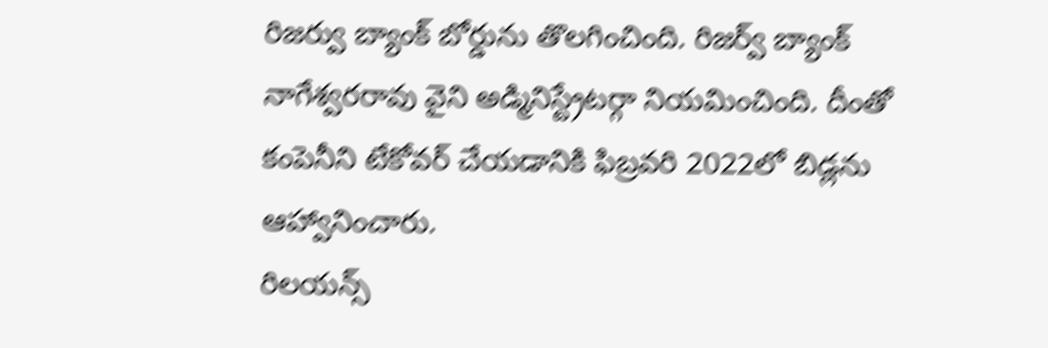రిజర్వు బ్యాంక్ బోర్డును తొలగించింది. రిజర్వ్ బ్యాంక్ నాగేశ్వరరావు వైని అడ్మినిస్ట్రేటర్గా నియమించింది. దీంతో కంపెనీని టేకోవర్ చేయడానికి ఫిబ్రవరి 2022లో బిడ్లను ఆహ్వానించారు.
రిలయన్స్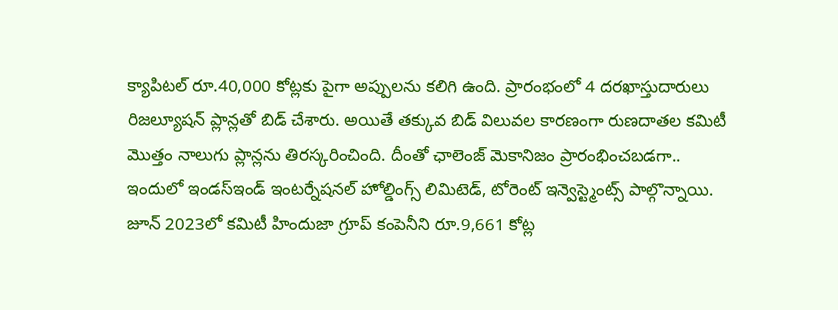క్యాపిటల్ రూ.40,000 కోట్లకు పైగా అప్పులను కలిగి ఉంది. ప్రారంభంలో 4 దరఖాస్తుదారులు రిజల్యూషన్ ప్లాన్లతో బిడ్ చేశారు. అయితే తక్కువ బిడ్ విలువల కారణంగా రుణదాతల కమిటీ మొత్తం నాలుగు ప్లాన్లను తిరస్కరించింది. దీంతో ఛాలెంజ్ మెకానిజం ప్రారంభించబడగా.. ఇందులో ఇండస్ఇండ్ ఇంటర్నేషనల్ హోల్డింగ్స్ లిమిటెడ్, టోరెంట్ ఇన్వెస్ట్మెంట్స్ పాల్గొన్నాయి. జూన్ 2023లో కమిటీ హిందుజా గ్రూప్ కంపెనీని రూ.9,661 కోట్ల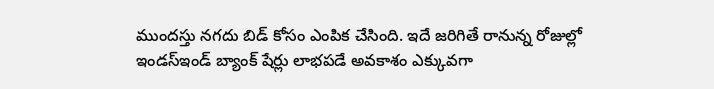ముందస్తు నగదు బిడ్ కోసం ఎంపిక చేసింది. ఇదే జరిగితే రానున్న రోజుల్లో ఇండస్ఇండ్ బ్యాంక్ షేర్లు లాభపడే అవకాశం ఎక్కువగా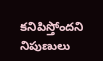కనిపిస్తోందని నిపుణులు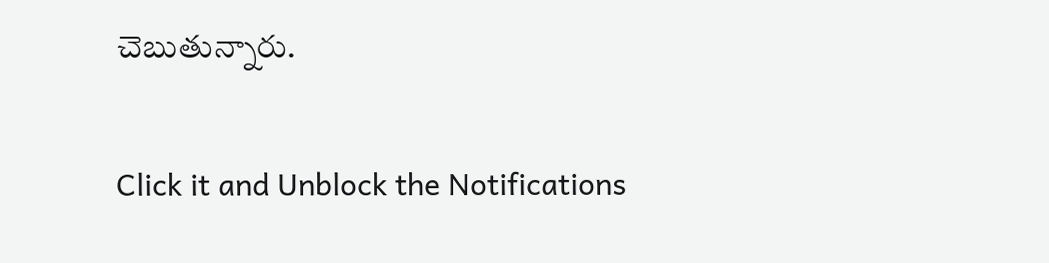చెబుతున్నారు.


Click it and Unblock the Notifications